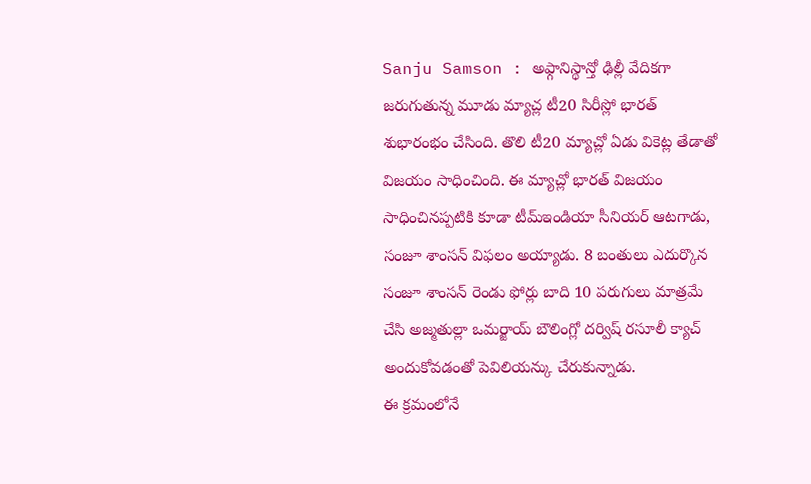Sanju Samson : అఫ్గానిస్థాన్తో ఢిల్లీ వేదికగా జరుగుతున్న మూడు మ్యాచ్ల టీ20 సిరీస్లో భారత్ శుభారంభం చేసింది. తొలి టీ20 మ్యాచ్లో ఏడు వికెట్ల తేడాతో విజయం సాధించింది. ఈ మ్యాచ్లో భారత్ విజయం సాధించినప్పటికి కూడా టీమ్ఇండియా సీనియర్ ఆటగాడు, సంజూ శాంసన్ విఫలం అయ్యాడు. 8 బంతులు ఎదుర్కొన సంజూ శాంసన్ రెండు ఫోర్లు బాది 10 పరుగులు మాత్రమే చేసి అజ్మతుల్లా ఒమర్జాయ్ బౌలింగ్లో దర్విష్ రసూలీ క్యాచ్ అందుకోవడంతో పెవిలియన్కు చేరుకున్నాడు.
ఈ క్రమంలోనే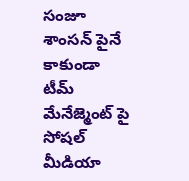సంజూ శాంసన్ పైనే కాకుండా టీమ్ మేనేజ్మెంట్ పై సోషల్ మీడియా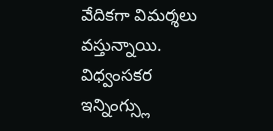వేదికగా విమర్శలు వస్తున్నాయి. విధ్వంసకర ఇన్నింగ్స్లు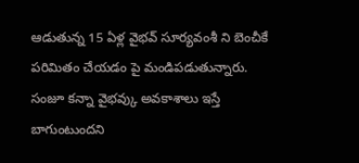ఆడుతున్న 15 ఏళ్ల వైభవ్ సూర్యవంశీ ని బెంచీకే పరిమితం చేయడం పై మండిపడుతున్నారు. సంజూ కన్నా వైభవ్కు అవకాశాలు ఇస్తే బాగుంటుందని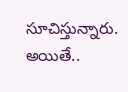సూచిస్తున్నారు. అయితే..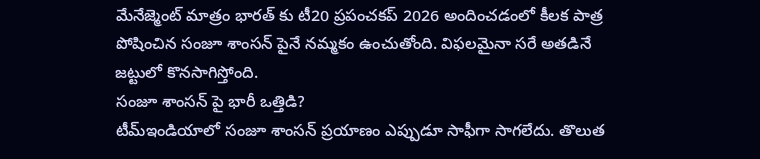మేనేజ్మెంట్ మాత్రం భారత్ కు టీ20 ప్రపంచకప్ 2026 అందించడంలో కీలక పాత్ర పోషించిన సంజూ శాంసన్ పైనే నమ్మకం ఉంచుతోంది. విఫలమైనా సరే అతడినే జట్టులో కొనసాగిస్తోంది.
సంజూ శాంసన్ పై భారీ ఒత్తిడి?
టీమ్ఇండియాలో సంజూ శాంసన్ ప్రయాణం ఎప్పుడూ సాఫీగా సాగలేదు. తొలుత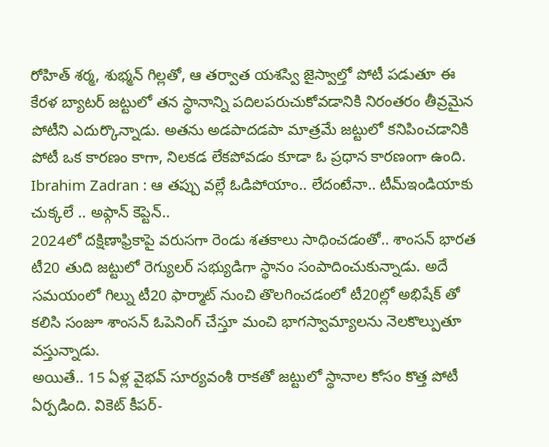రోహిత్ శర్మ, శుభ్మన్ గిల్లతో, ఆ తర్వాత యశస్వి జైస్వాల్తో పోటీ పడుతూ ఈ కేరళ బ్యాటర్ జట్టులో తన స్థానాన్ని పదిలపరుచుకోవడానికి నిరంతరం తీవ్రమైన పోటీని ఎదుర్కొన్నాడు. అతను అడపాదడపా మాత్రమే జట్టులో కనిపించడానికి పోటీ ఒక కారణం కాగా, నిలకడ లేకపోవడం కూడా ఓ ప్రధాన కారణంగా ఉంది.
Ibrahim Zadran : ఆ తప్పు వల్లే ఓడిపోయాం.. లేదంటేనా.. టీమ్ఇండియాకు చుక్కలే .. అఫ్గాన్ కెప్టెన్..
2024లో దక్షిణాఫ్రికాపై వరుసగా రెండు శతకాలు సాధించడంతో.. శాంసన్ భారత టీ20 తుది జట్టులో రెగ్యులర్ సభ్యుడిగా స్థానం సంపాదించుకున్నాడు. అదే సమయంలో గిల్ను టీ20 ఫార్మాట్ నుంచి తొలగించడంలో టీ20ల్లో అభిషేక్ తో కలిసి సంజూ శాంసన్ ఓపెనింగ్ చేస్తూ మంచి భాగస్వామ్యాలను నెలకొల్పుతూ వస్తున్నాడు.
అయితే.. 15 ఏళ్ల వైభవ్ సూర్యవంశీ రాకతో జట్టులో స్థానాల కోసం కొత్త పోటీ ఏర్పడింది. వికెట్ కీపర్-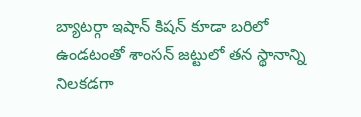బ్యాటర్గా ఇషాన్ కిషన్ కూడా బరిలో ఉండటంతో శాంసన్ జట్టులో తన స్థానాన్ని నిలకడగా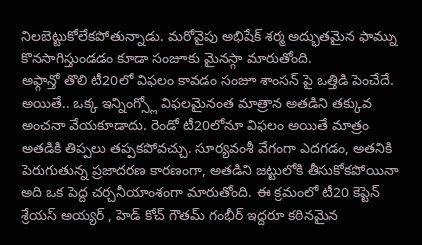నిలబెట్టుకోలేకపోతున్నాడు. మరోవైపు అభిషేక్ శర్మ అద్భుతమైన ఫామ్ను కొనసాగిస్తుండడం కూడా సంజూకు మైనస్గా మారుతోంది.
అఫ్గాన్తో తొలి టీ20లో విఫలం కావడం సంజూ శాంసన్ పై ఒత్తిడి పెంచేదే. అయితే.. ఒక్క ఇన్నింగ్స్లో విఫలమైనంత మాత్రాన అతడిని తక్కువ అంచనా వేయకూడాదు. రెండో టీ20లోనూ విఫలం అయితే మాత్రం అతడికి తిప్పలు తప్పకపోవచ్చు. సూర్యవంశీ వేగంగా ఎదగడం, అతనికి పెరుగుతున్న ప్రజాదరణ కారణంగా, అతడిని జట్టులోకి తీసుకోకపోయినా అది ఒక పెద్ద చర్చనీయాంశంగా మారుతోంది. ఈ క్రమంలో టీ20 కెప్టెన్ శ్రేయస్ అయ్యర్ , హెడ్ కోచ్ గౌతమ్ గంభీర్ ఇద్దరూ కఠినమైన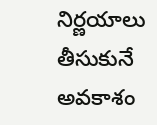నిర్ణయాలు తీసుకునే అవకాశం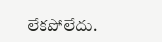లేకపోలేదు.